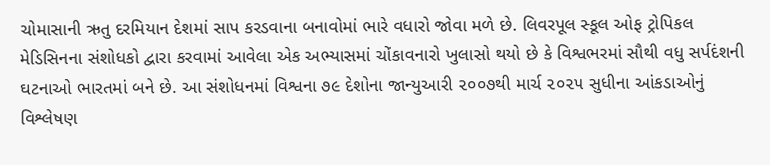ચોમાસાની ઋતુ દરમિયાન દેશમાં સાપ કરડવાના બનાવોમાં ભારે વધારો જોવા મળે છે. લિવરપૂલ સ્કૂલ ઓફ ટ્રોપિકલ મેડિસિનના સંશોધકો દ્વારા કરવામાં આવેલા એક અભ્યાસમાં ચોંકાવનારો ખુલાસો થયો છે કે વિશ્વભરમાં સૌથી વધુ સર્પદંશની ઘટનાઓ ભારતમાં બને છે. આ સંશોધનમાં વિશ્વના ૭૯ દેશોના જાન્યુઆરી ૨૦૦૭થી માર્ચ ૨૦૨૫ સુધીના આંકડાઓનું વિશ્લેષણ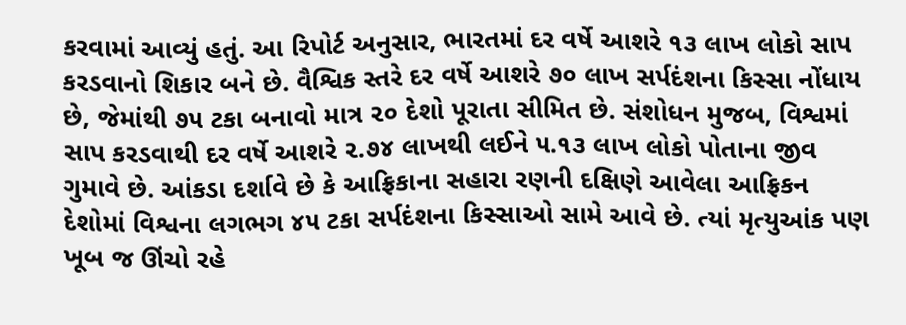કરવામાં આવ્યું હતું. આ રિપોર્ટ અનુસાર, ભારતમાં દર વર્ષે આશરે ૧૩ લાખ લોકો સાપ કરડવાનો શિકાર બને છે. વૈશ્વિક સ્તરે દર વર્ષે આશરે ૭૦ લાખ સર્પદંશના કિસ્સા નોંધાય છે, જેમાંથી ૭૫ ટકા બનાવો માત્ર ૨૦ દેશો પૂરાતા સીમિત છે. સંશોધન મુજબ, વિશ્વમાં સાપ કરડવાથી દર વર્ષે આશરે ૨.૭૪ લાખથી લઈને ૫.૧૩ લાખ લોકો પોતાના જીવ ગુમાવે છે. આંકડા દર્શાવે છે કે આફ્રિકાના સહારા રણની દક્ષિણે આવેલા આફ્રિકન દેશોમાં વિશ્વના લગભગ ૪૫ ટકા સર્પદંશના કિસ્સાઓ સામે આવે છે. ત્યાં મૃત્યુઆંક પણ ખૂબ જ ઊંચો રહે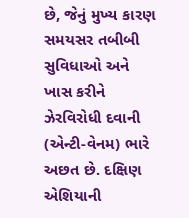છે, જેનું મુખ્ય કારણ સમયસર તબીબી સુવિધાઓ અને ખાસ કરીને ઝેરવિરોધી દવાની (એન્ટી-વેનમ) ભારે અછત છે. દક્ષિણ એશિયાની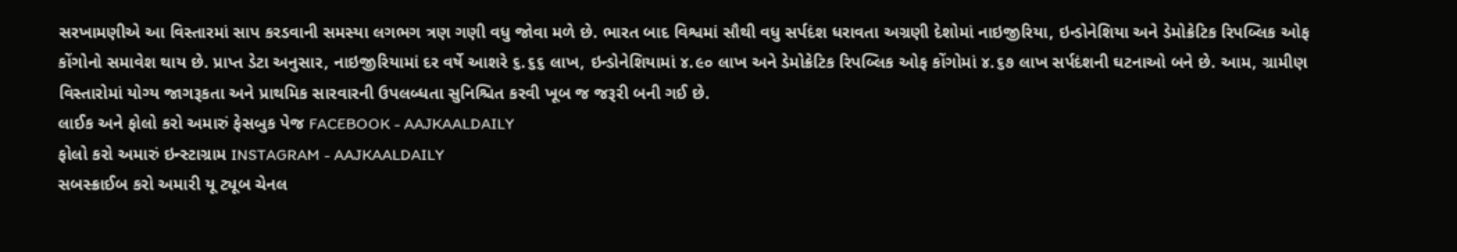સરખામણીએ આ વિસ્તારમાં સાપ કરડવાની સમસ્યા લગભગ ત્રણ ગણી વધુ જોવા મળે છે. ભારત બાદ વિશ્વમાં સૌથી વધુ સર્પદંશ ધરાવતા અગ્રણી દેશોમાં નાઇજીરિયા, ઇન્ડોનેશિયા અને ડેમોક્રેટિક રિપબ્લિક ઓફ કોંગોનો સમાવેશ થાય છે. પ્રાપ્ત ડેટા અનુસાર, નાઇજીરિયામાં દર વર્ષે આશરે ૬.૬૬ લાખ, ઇન્ડોનેશિયામાં ૪.૯૦ લાખ અને ડેમોક્રેટિક રિપબ્લિક ઓફ કોંગોમાં ૪.૬૭ લાખ સર્પદંશની ઘટનાઓ બને છે. આમ, ગ્રામીણ વિસ્તારોમાં યોગ્ય જાગરૂકતા અને પ્રાથમિક સારવારની ઉપલબ્ધતા સુનિશ્ચિત કરવી ખૂબ જ જરૂરી બની ગઈ છે.
લાઈક અને ફોલો કરો અમારું ફેસબુક પેજ FACEBOOK - AAJKAALDAILY
ફોલો કરો અમારું ઇન્સ્ટાગ્રામ INSTAGRAM - AAJKAALDAILY
સબસ્ક્રાઈબ કરો અમારી યૂ ટ્યૂબ ચેનલ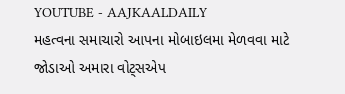YOUTUBE - AAJKAALDAILY
મહત્વના સમાચારો આપના મોબાઇલમા મેળવવા માટે જોડાઓ અમારા વોટ્સએપ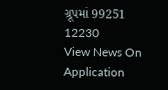ગ્રૂપમાં 99251 12230
View News On Application